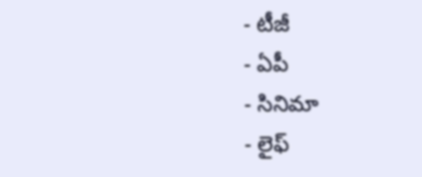- టీజీ
- ఏపీ
- సినిమా
- లైఫ్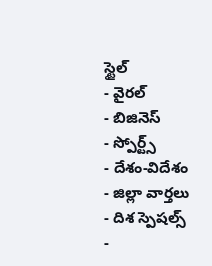స్టైల్
- వైరల్
- బిజినెస్
- స్పోర్ట్స్
- దేశం-విదేశం
- జిల్లా వార్తలు
- దిశ స్పెషల్స్
-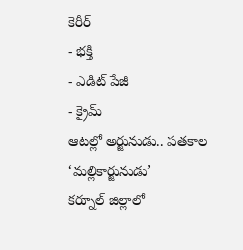కెరీర్
- భక్తి
- ఎడిట్ పేజీ
- క్రైమ్
ఆటల్లో అర్జునుడు.. పతకాల ‘మల్లికార్జునుడు’
కర్నూల్ జిల్లాలో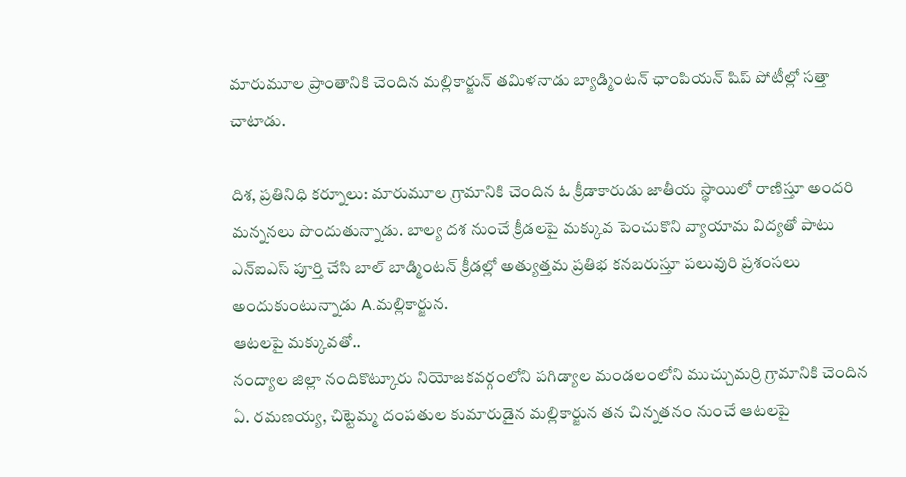మారుమూల ప్రాంతానికి చెందిన మల్లికార్జున్ తమిళనాడు బ్యాడ్మింటన్ ఛాంపియన్ షిప్ పోటీల్లో సత్తా చాటాడు.

దిశ, ప్రతినిధి కర్నూలు: మారుమూల గ్రామానికి చెందిన ఓ క్రీడాకారుడు జాతీయ స్థాయిలో రాణిస్తూ అందరి మన్ననలు పొందుతున్నాడు. బాల్య దశ నుంచే క్రీడలపై మక్కువ పెంచుకొని వ్యాయామ విద్యతో పాటు ఎన్ఐఎస్ పూర్తి చేసి బాల్ బాడ్మింటన్ క్రీడల్లో అత్యుత్తమ ప్రతిభ కనబరుస్తూ పలువురి ప్రశంసలు అందుకుంటున్నాడు A.మల్లికార్జున.
ఆటలపై మక్కువతో..
నంద్యాల జిల్లా నందికొట్కూరు నియోజకవర్గంలోని పగిడ్యాల మండలంలోని ముచ్చుమర్రి గ్రామానికి చెందిన ఏ. రమణయ్య, చిట్టెమ్మ దంపతుల కుమారుడైన మల్లికార్జున తన చిన్నతనం నుంచే ఆటలపై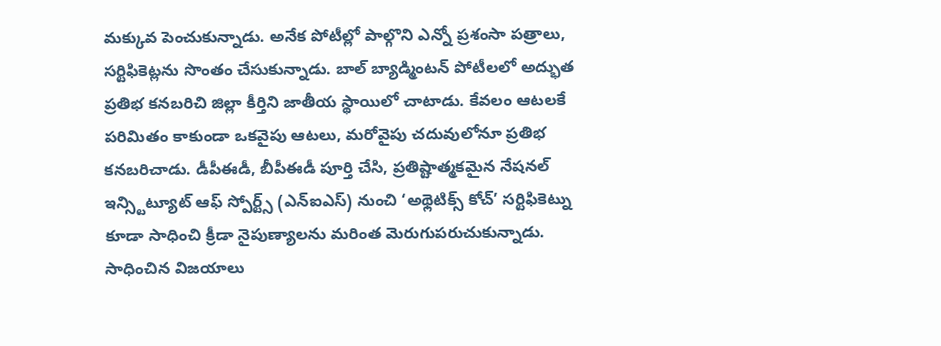మక్కువ పెంచుకున్నాడు. అనేక పోటీల్లో పాల్గొని ఎన్నో ప్రశంసా పత్రాలు, సర్టిఫికెట్లను సొంతం చేసుకున్నాడు. బాల్ బ్యాడ్మింటన్ పోటీలలో అద్భుత ప్రతిభ కనబరిచి జిల్లా కీర్తిని జాతీయ స్థాయిలో చాటాడు. కేవలం ఆటలకే పరిమితం కాకుండా ఒకవైపు ఆటలు, మరోవైపు చదువులోనూ ప్రతిభ కనబరిచాడు. డీపీఈడీ, బీపీఈడీ పూర్తి చేసి, ప్రతిష్టాత్మకమైన నేషనల్ ఇన్స్టిట్యూట్ ఆఫ్ స్పోర్ట్స్ (ఎన్ఐఎస్) నుంచి ‘అథ్లెటిక్స్ కోచ్’ సర్టిఫికెట్ను కూడా సాధించి క్రీడా నైపుణ్యాలను మరింత మెరుగుపరుచుకున్నాడు.
సాధించిన విజయాలు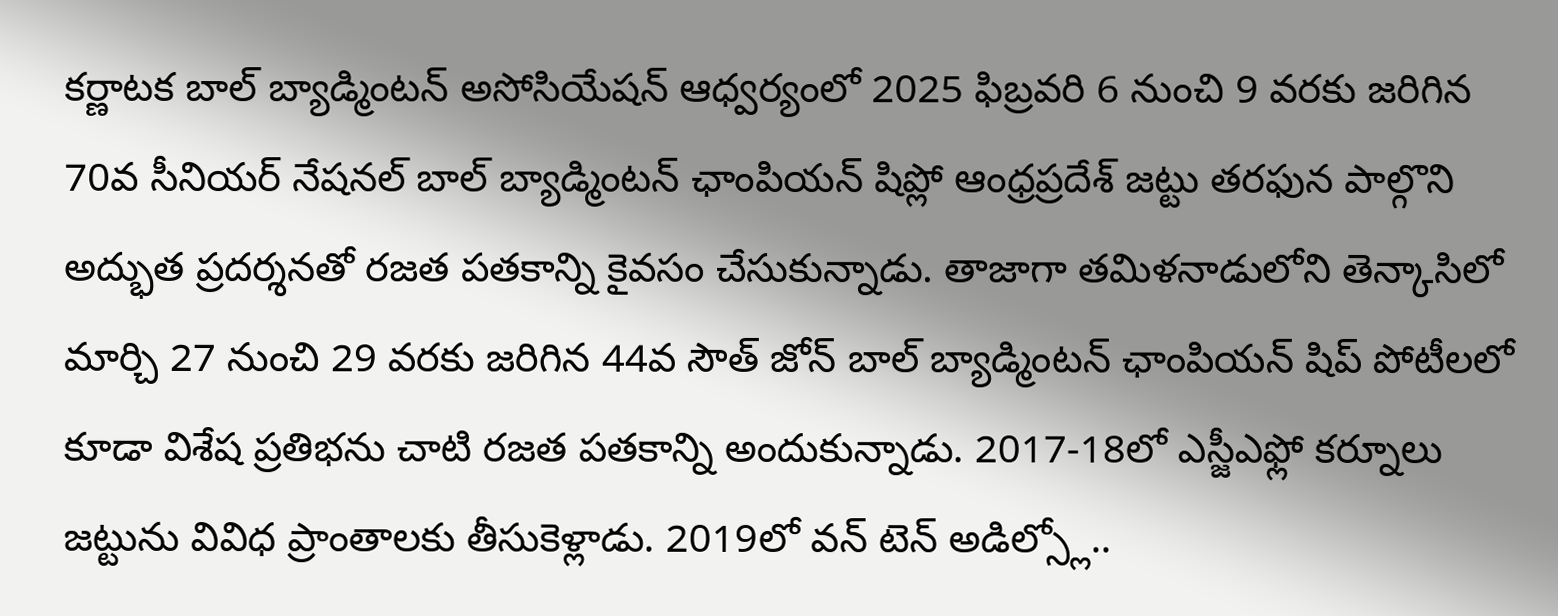కర్ణాటక బాల్ బ్యాడ్మింటన్ అసోసియేషన్ ఆధ్వర్యంలో 2025 ఫిబ్రవరి 6 నుంచి 9 వరకు జరిగిన 70వ సీనియర్ నేషనల్ బాల్ బ్యాడ్మింటన్ ఛాంపియన్ షిప్లో ఆంధ్రప్రదేశ్ జట్టు తరఫున పాల్గొని అద్భుత ప్రదర్శనతో రజత పతకాన్ని కైవసం చేసుకున్నాడు. తాజాగా తమిళనాడులోని తెన్కాసిలో మార్చి 27 నుంచి 29 వరకు జరిగిన 44వ సౌత్ జోన్ బాల్ బ్యాడ్మింటన్ ఛాంపియన్ షిప్ పోటీలలో కూడా విశేష ప్రతిభను చాటి రజత పతకాన్ని అందుకున్నాడు. 2017-18లో ఎస్జీఎఫ్లో కర్నూలు జట్టును వివిధ ప్రాంతాలకు తీసుకెళ్లాడు. 2019లో వన్ టెన్ అడిల్స్లో..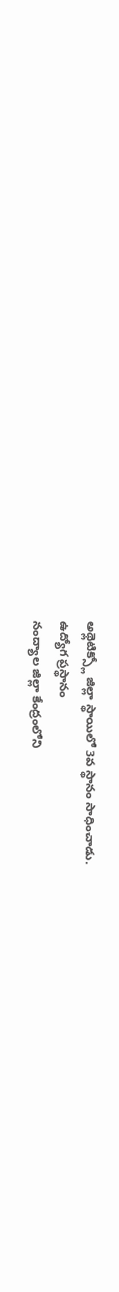అథ్లెటిక్స్లో జిల్లా స్థాయిలో 3వ స్థానం సాధించాడు.
ఉద్యోగ ప్రస్థానం
నంద్యాల జిల్లా కేంద్రంలోని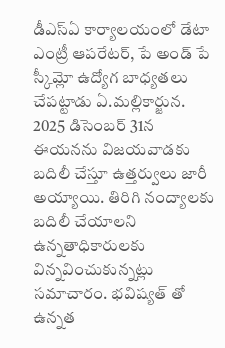డీఎస్ఏ కార్యాలయంలో డేటా ఎంట్రీ ఆపరేటర్, పే అండ్ పే స్కీమ్లో ఉద్యోగ బాధ్యతలు చేపట్టాడు ఏ.మల్లికార్జున. 2025 డిసెంబర్ 31న ఈయనను విజయవాడకు బదిలీ చేస్తూ ఉత్తర్వులు జారీ అయ్యాయి. తిరిగి నంద్యాలకు బదిలీ చేయాలని ఉన్నతాధికారులకు విన్నవించుకున్నట్లు సమాచారం. భవిష్యత్ తో ఉన్నత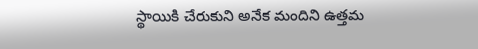స్థాయికి చేరుకుని అనేక మందిని ఉత్తమ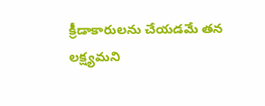క్రీడాకారులను చేయడమే తన లక్ష్యమని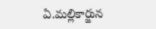ఏ.మల్లికార్జున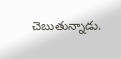చెబుతున్నాడు.